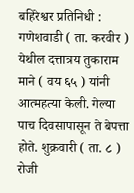बहिरेश्वर प्रतिनिधी : गणेशवाडी ( ता. करवीर ) येथील दत्तात्रय तुकाराम माने ( वय ६५ ) यांनी आत्महत्या केली. गेल्या पाच दिवसापासून ते बेपत्ता होते. शुक्रवारी ( ता. ८ ) रोजी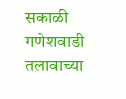सकाळी गणेशवाडी तलावाच्या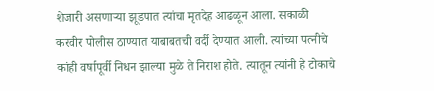शेजारी असणाऱ्या झूडपात त्यांचा मृतदेह आढळून आला. सकाळी करवीर पोलीस ठाण्यात याबाबतची वर्दी देण्यात आली. त्यांच्या पत्नीचे कांही वर्षापूर्वी निधन झाल्या मुळे ते निराश होते. त्यातून त्यांनी हे टोकाचे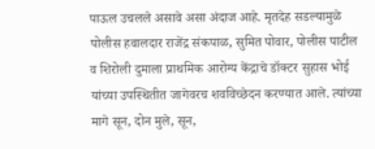पाऊल उचलले असावे असा अंदाज आहे. मृतदेह सडल्यामुळे पोलीस हवालदार राजेंद्र संकपाळ, सुमित पोवार, पोलीस पाटील व शिरोली दुमाला प्राथमिक आरोग्य केंद्राचे डॉक्टर सुहास भोई यांच्या उपस्थितीत जागेवरच शवविच्छेदन करण्यात आले. त्यांच्या मागे सून, दोन मुले, सून,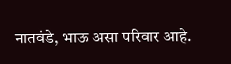नातवंडे, भाऊ असा परिवार आहे.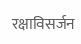रक्षाविसर्जन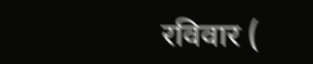रविवार (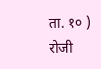ता. १० ) रोजी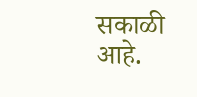सकाळी आहे.